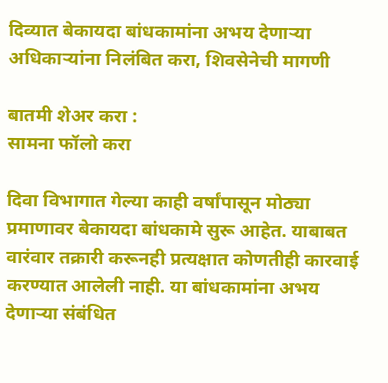दिव्यात बेकायदा बांधकामांना अभय देणाऱ्या अधिकाऱ्यांना निलंबित करा, शिवसेनेची मागणी

बातमी शेअर करा :
सामना फॉलो करा

दिवा विभागात गेल्या काही वर्षांपासून मोठ्या प्रमाणावर बेकायदा बांधकामे सुरू आहेत. याबाबत वारंवार तक्रारी करूनही प्रत्यक्षात कोणतीही कारवाई करण्यात आलेली नाही. या बांधकामांना अभय देणाऱ्या संबंधित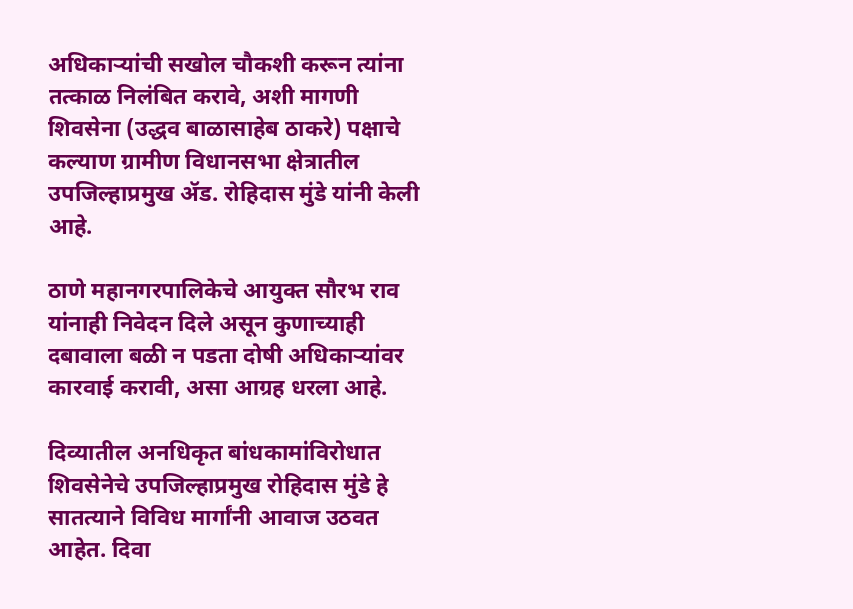अधिकाऱ्यांची सखोल चौकशी करून त्यांना तत्काळ निलंबित करावे, अशी मागणी शिवसेना (उद्धव बाळासाहेब ठाकरे) पक्षाचे कल्याण ग्रामीण विधानसभा क्षेत्रातील उपजिल्हाप्रमुख ॲड. रोहिदास मुंडे यांनी केली आहे.

ठाणे महानगरपालिकेचे आयुक्त सौरभ राव यांनाही निवेदन दिले असून कुणाच्याही दबावाला बळी न पडता दोषी अधिकाऱ्यांवर कारवाई करावी, असा आग्रह धरला आहे.

दिव्यातील अनधिकृत बांधकामांविरोधात शिवसेनेचे उपजिल्हाप्रमुख रोहिदास मुंडे हे सातत्याने विविध मार्गांनी आवाज उठवत आहेत. दिवा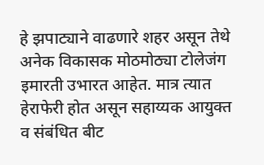हे झपाट्याने वाढणारे शहर असून तेथे अनेक विकासक मोठमोठ्या टोलेजंग इमारती उभारत आहेत. मात्र त्यात हेराफेरी होत असून सहाय्यक आयुक्त व संबंधित बीट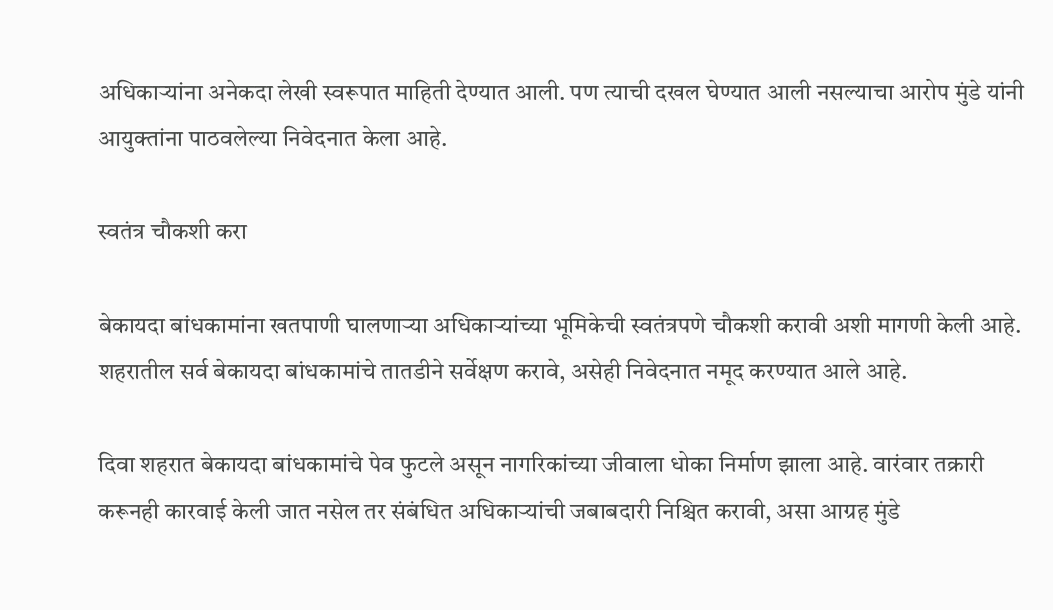अधिकाऱ्यांना अनेकदा लेखी स्वरूपात माहिती देण्यात आली. पण त्याची दखल घेण्यात आली नसल्याचा आरोप मुंडे यांनी आयुक्तांना पाठवलेल्या निवेदनात केला आहे.

स्वतंत्र चौकशी करा

बेकायदा बांधकामांना खतपाणी घालणाऱ्या अधिकाऱ्यांच्या भूमिकेची स्वतंत्रपणे चौकशी करावी अशी मागणी केली आहे. शहरातील सर्व बेकायदा बांधकामांचे तातडीने सर्वेक्षण करावे, असेही निवेदनात नमूद करण्यात आले आहे.

दिवा शहरात बेकायदा बांधकामांचे पेव फुटले असून नागरिकांच्या जीवाला धोका निर्माण झाला आहे. वारंवार तक्रारी करूनही कारवाई केली जात नसेल तर संबंधित अधिकाऱ्यांची जबाबदारी निश्चित करावी, असा आग्रह मुंडे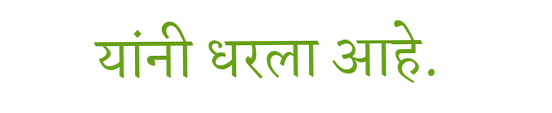यांनी धरला आहे.